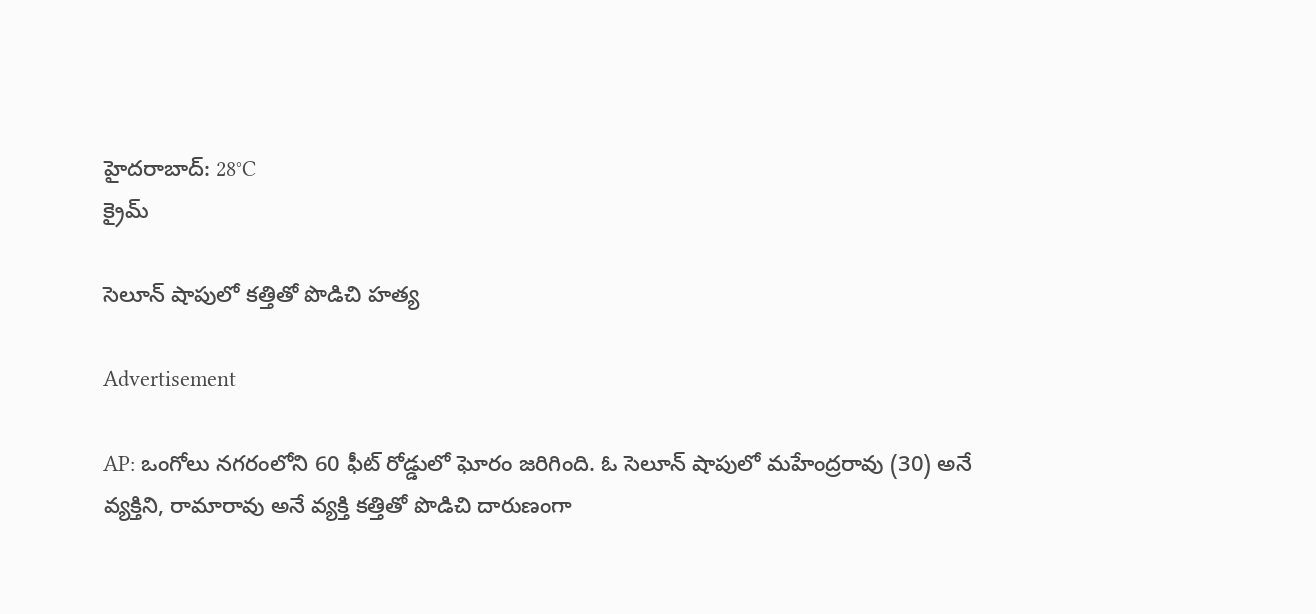హైదరాబాద్: 28°C
క్రైమ్

సెలూన్ షాపులో కత్తితో పొడిచి హత్య

Advertisement

AP: ఒంగోలు నగరంలోని 60 ఫీట్ రోడ్డులో ఘోరం జరిగింది. ఓ సెలూన్ షాపులో మహేంద్రరావు (30) అనే వ్యక్తిని, రామారావు అనే వ్యక్తి కత్తితో పొడిచి దారుణంగా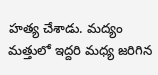హత్య చేశాడు. మద్యం మత్తులో ఇద్దరి మధ్య జరిగిన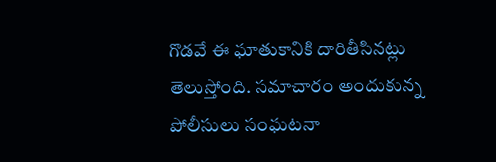గొడవే ఈ ఘాతుకానికి దారితీసినట్లు తెలుస్తోంది. సమాచారం అందుకున్న పోలీసులు సంఘటనా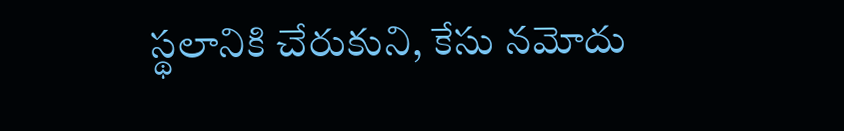స్థలానికి చేరుకుని, కేసు నమోదు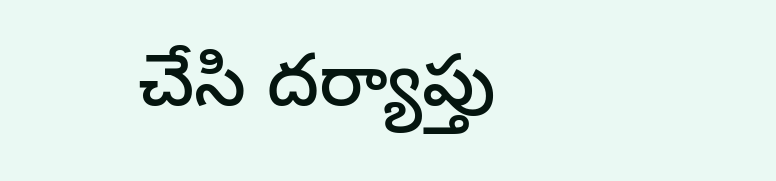చేసి దర్యాప్తు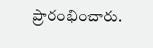ప్రారంభించారు.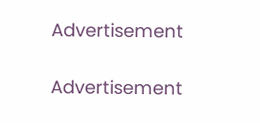Advertisement

Advertisement